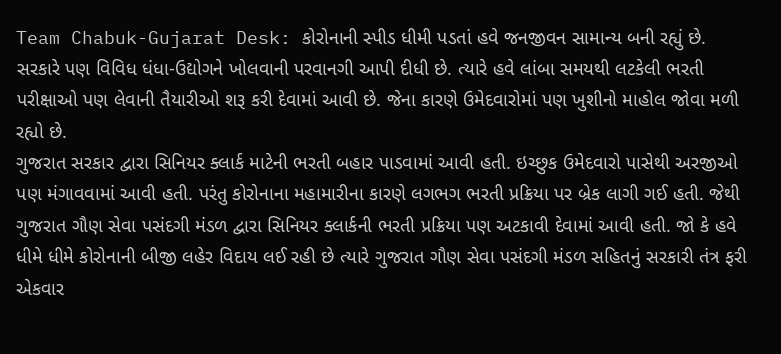Team Chabuk-Gujarat Desk: કોરોનાની સ્પીડ ધીમી પડતાં હવે જનજીવન સામાન્ય બની રહ્યું છે. સરકારે પણ વિવિધ ધંધા-ઉદ્યોગને ખોલવાની પરવાનગી આપી દીધી છે. ત્યારે હવે લાંબા સમયથી લટકેલી ભરતી પરીક્ષાઓ પણ લેવાની તૈયારીઓ શરૂ કરી દેવામાં આવી છે. જેના કારણે ઉમેદવારોમાં પણ ખુશીનો માહોલ જોવા મળી રહ્યો છે.
ગુજરાત સરકાર દ્વારા સિનિયર ક્લાર્ક માટેની ભરતી બહાર પાડવામાં આવી હતી. ઇચ્છુક ઉમેદવારો પાસેથી અરજીઓ પણ મંગાવવામાં આવી હતી. પરંતુ કોરોનાના મહામારીના કારણે લગભગ ભરતી પ્રક્રિયા પર બ્રેક લાગી ગઈ હતી. જેથી ગુજરાત ગૌણ સેવા પસંદગી મંડળ દ્વારા સિનિયર ક્લાર્કની ભરતી પ્રક્રિયા પણ અટકાવી દેવામાં આવી હતી. જો કે હવે ધીમે ધીમે કોરોનાની બીજી લહેર વિદાય લઈ રહી છે ત્યારે ગુજરાત ગૌણ સેવા પસંદગી મંડળ સહિતનું સરકારી તંત્ર ફરી એકવાર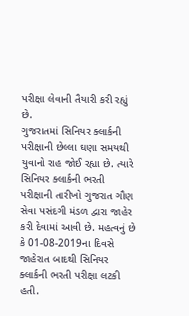પરીક્ષા લેવાની તૈયારી કરી રહ્યું છે.
ગુજરાતમાં સિનિયર ક્લાર્કની પરીક્ષાની છેલ્લા ઘણા સમયથી યુવાનો રાહ જોઈ રહ્યા છે. ત્યારે સિનિયર ક્લાર્કની ભરતી પરીક્ષાની તારીખો ગુજરાત ગૌણ સેવા પસંદગી મંડળ દ્વારા જાહેર કરી દેવામાં આવી છે. મહત્વનું છે કે 01-08-2019ના દિવસે જાહેરાત બાદથી સિનિયર ક્લાર્કની ભરતી પરીક્ષા લટકી હતી.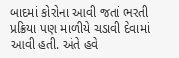બાદમાં કોરોના આવી જતાં ભરતી પ્રક્રિયા પણ માળીયે ચડાવી દેવામાં આવી હતી. અંતે હવે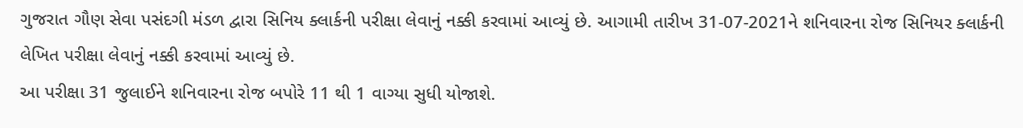ગુજરાત ગૌણ સેવા પસંદગી મંડળ દ્વારા સિનિય ક્લાર્કની પરીક્ષા લેવાનું નક્કી કરવામાં આવ્યું છે. આગામી તારીખ 31-07-2021ને શનિવારના રોજ સિનિયર ક્લાર્કની લેખિત પરીક્ષા લેવાનું નક્કી કરવામાં આવ્યું છે.
આ પરીક્ષા 31 જુલાઈને શનિવારના રોજ બપોરે 11 થી 1 વાગ્યા સુધી યોજાશે.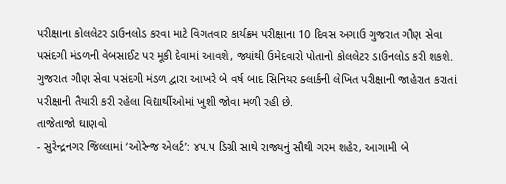પરીક્ષાના કોલલેટર ડાઉનલોડ કરવા માટે વિગતવાર કાર્યક્રમ પરીક્ષાના 10 દિવસ અગાઉ ગુજરાત ગૌણ સેવા પસંદગી મંડળની વેબસાઈટ પર મૂકી દેવામાં આવશે, જ્યાંથી ઉમેદવારો પોતાનો કોલલેટર ડાઉનલોડ કરી શકશે.
ગુજરાત ગૌણ સેવા પસંદગી મંડળ દ્વારા આખરે બે વર્ષ બાદ સિનિયર ક્લાર્કની લેખિત પરીક્ષાની જાહેરાત કરાતાં પરીક્ષાની તૈયારી કરી રહેલા વિદ્યાર્થીઓમાં ખુશી જોવા મળી રહી છે.
તાજેતાજો ઘાણવો
- સુરેન્દ્રનગર જિલ્લામાં ‘ઓરેન્જ એલર્ટ’: ૪૫.૫ ડિગ્રી સાથે રાજ્યનું સૌથી ગરમ શહેર, આગામી બે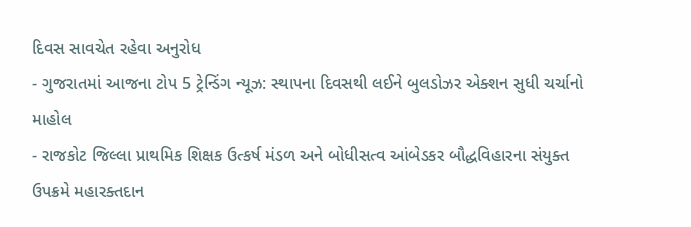દિવસ સાવચેત રહેવા અનુરોધ
- ગુજરાતમાં આજના ટોપ 5 ટ્રેન્ડિંગ ન્યૂઝ: સ્થાપના દિવસથી લઈને બુલડોઝર એક્શન સુધી ચર્ચાનો માહોલ
- રાજકોટ જિલ્લા પ્રાથમિક શિક્ષક ઉત્કર્ષ મંડળ અને બોધીસત્વ આંબેડકર બૌદ્ધવિહારના સંયુક્ત ઉપક્રમે મહારક્તદાન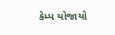કેમ્પ યોજાયો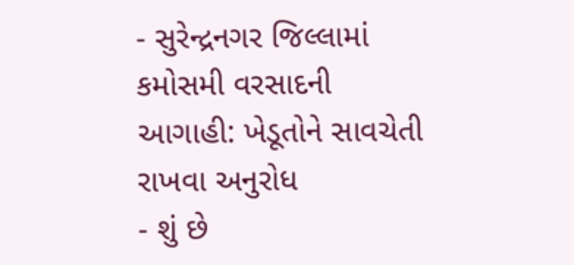- સુરેન્દ્રનગર જિલ્લામાં કમોસમી વરસાદની આગાહી: ખેડૂતોને સાવચેતી રાખવા અનુરોધ
- શું છે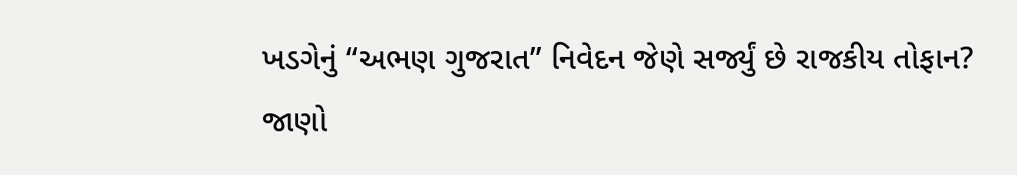ખડગેનું “અભણ ગુજરાત” નિવેદન જેણે સર્જ્યું છે રાજકીય તોફાન? જાણો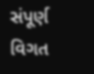સંપૂર્ણ વિગત